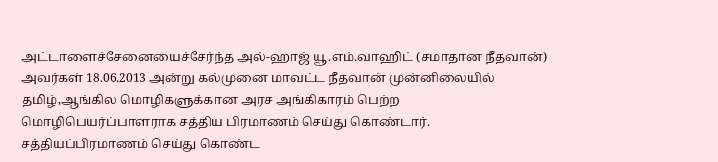அட்டாளைச்சேனையைச்சேர்ந்த அல்-ஹாஜ் யூ.எம்.வாஹிட் (சமாதான நீதவான்) அவர்கள் 18.06.2013 அன்று கல்முனை மாவட்ட நீதவான் முன்னிலையில் தமிழ்,ஆங்கில மொழிகளுக்கான அரச அங்கிகாரம் பெற்ற மொழிபெயர்ப்பாளராக சத்திய பிரமாணம் செய்து கொண்டார்.
சத்தியப்பிரமாணம் செய்து கொண்ட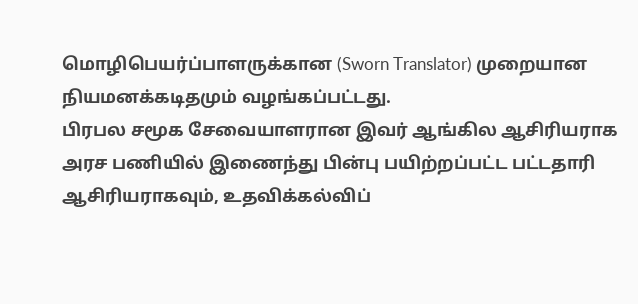மொழிபெயர்ப்பாளருக்கான (Sworn Translator) முறையான நியமனக்கடிதமும் வழங்கப்பட்டது.
பிரபல சமூக சேவையாளரான இவர் ஆங்கில ஆசிரியராக அரச பணியில் இணைந்து பின்பு பயிற்றப்பட்ட பட்டதாரி ஆசிரியராகவும், உதவிக்கல்விப்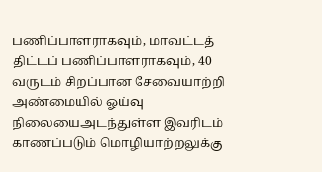பணிப்பாளராகவும், மாவட்டத் திட்டப் பணிப்பாளராகவும், 40 வருடம் சிறப்பான சேவையாற்றி அண்மையில் ஓய்வு நிலையைஅடந்துள்ள இவரிடம் காணப்படும் மொழியாற்றலுக்கு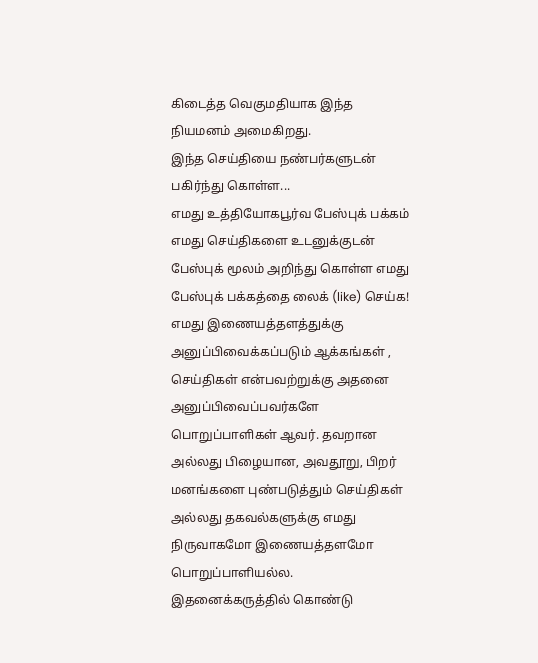கிடைத்த வெகுமதியாக இந்த நியமனம் அமைகிறது.
இந்த செய்தியை நண்பர்களுடன் பகிர்ந்து கொள்ள...
எமது உத்தியோகபூர்வ பேஸ்புக் பக்கம்
எமது செய்திகளை உடனுக்குடன் பேஸ்புக் மூலம் அறிந்து கொள்ள எமது பேஸ்புக் பக்கத்தை லைக் (like) செய்க!
எமது இணையத்தளத்துக்கு அனுப்பிவைக்கப்படும் ஆக்கங்கள் , செய்திகள் என்பவற்றுக்கு அதனை அனுப்பிவைப்பவர்களே பொறுப்பாளிகள் ஆவர். தவறான அல்லது பிழையான, அவதூறு, பிறர் மனங்களை புண்படுத்தும் செய்திகள் அல்லது தகவல்களுக்கு எமது நிருவாகமோ இணையத்தளமோ பொறுப்பாளியல்ல. இதனைக்கருத்தில் கொண்டு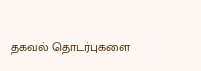தகவல் தொடர்புகளை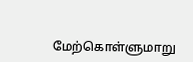மேற்கொள்ளுமாறு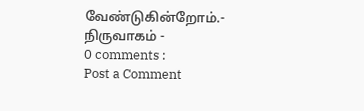வேண்டுகின்றோம்.- நிருவாகம் -
0 comments :
Post a Comment